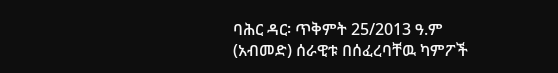ባሕር ዳር፡ ጥቅምት 25/2013 ዓ.ም (አብመድ) ሰራዊቱ በሰፈረባቸዉ ካምፖች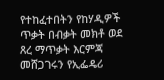የተከፈተበትን የከሃዲዎች ጥቃት በብቃት መክቶ ወደ ጸረ ማጥቃት እርምጃ መሸጋገሩን የኢፌዴሪ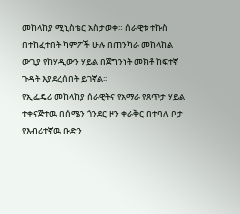መከላከያ ሚኒስቴር አስታወቀ። ሰራዊቱ ተኩስ በተከፈተበት ካምፖች ሁሉ በጠንካራ መከላከል ውጊያ የከሃዲውን ሃይል በጀግንነት መክቶ ከፍተኛ ጉዳት እያደረሰበት ይገኛል፡፡
የኢፌዴሪ መከላከያ ሰራዊትና የአማራ የጸጥታ ሃይል ተቀናጅተዉ በሰሜን ጎንደር ዞን ቀራቅር በተባለ ቦታ የእብሪተኛዉ ቡድን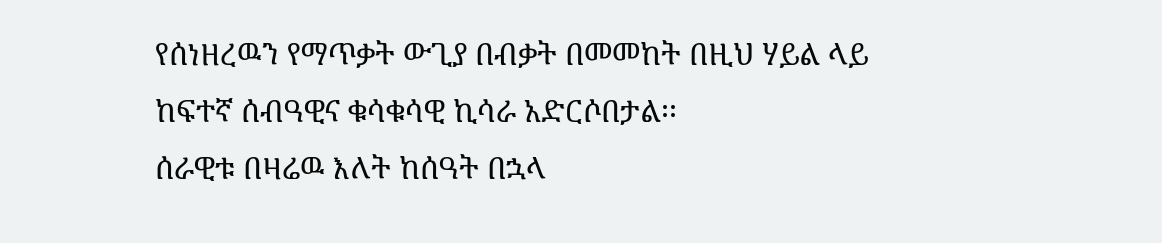የሰነዘረዉን የማጥቃት ውጊያ በብቃት በመመከት በዚህ ሃይል ላይ ከፍተኛ ሰብዓዊና ቁሳቁሳዊ ኪሳራ አድርሶበታል፡፡
ሰራዊቱ በዛሬዉ እለት ከሰዓት በኋላ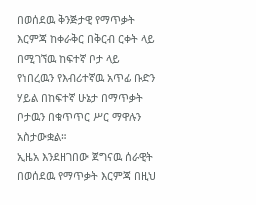በወሰደዉ ቅንጅታዊ የማጥቃት እርምጃ ከቀራቅር በቅርብ ርቀት ላይ በሚገኘዉ ከፍተኛ ቦታ ላይ የነበረዉን የእብሪተኛዉ አጥፊ ቡድን ሃይል በከፍተኛ ሁኔታ በማጥቃት ቦታዉን በቁጥጥር ሥር ማዋሉን አስታውቋል።
ኢዜአ እንደዘገበው ጀግናዉ ሰራዊት በወሰደዉ የማጥቃት እርምጃ በዚህ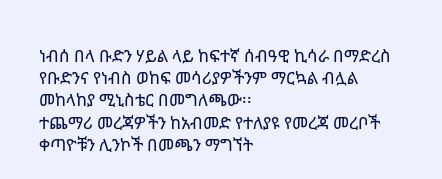ነብሰ በላ ቡድን ሃይል ላይ ከፍተኛ ሰብዓዊ ኪሳራ በማድረስ የቡድንና የነብስ ወከፍ መሳሪያዎችንም ማርኳል ብሏል መከላከያ ሚኒስቴር በመግለጫው፡፡
ተጨማሪ መረጃዎችን ከአብመድ የተለያዩ የመረጃ መረቦች ቀጣዮቹን ሊንኮች በመጫን ማግኘት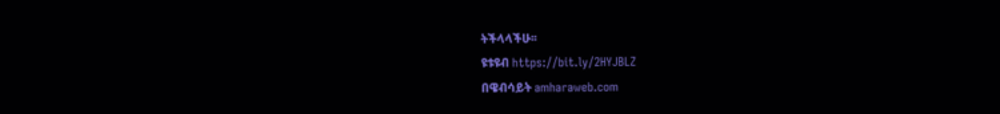ትችላላችሁ፡፡
ዩቱዩብ https://bit.ly/2HYJBLZ
በዌብሳይት amharaweb.com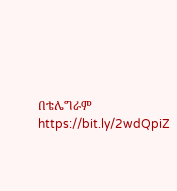በቴሌግራም https://bit.ly/2wdQpiZ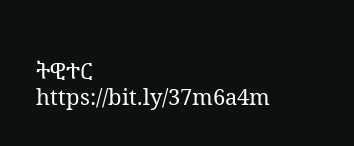ትዊተር https://bit.ly/37m6a4m